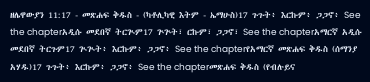ዘሌዋውያን 11:17 - መጽሐፍ ቅዱስ - (ካቶሊካዊ እትም - ኤማሁስ)17 ጉጉት፥ እርኩም፥ ጋጋኖ፥ See the chapterአዲሱ መደበኛ ትርጒም17 ጕጕት፣ ርኩም፣ ጋጋኖ፣ See the chapterአማርኛ አዲሱ መደበኛ ትርጉም17 ጒጒት፥ እርኩም፥ ጋጋኖ፥ See the chapterየአማርኛ መጽሐፍ ቅዱስ (ሰማንያ አሃዱ)17 ጉጉት፥ እርኩም፥ ጋጋኖ፥ See the chapterመጽሐፍ ቅዱስ (የብሉይና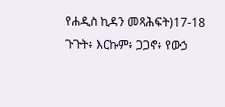የሐዲስ ኪዳን መጻሕፍት)17-18 ጉጉት፥ እርኩም፥ ጋጋኖ፥ የውኃ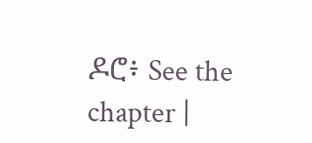ዶሮ፥ See the chapter |